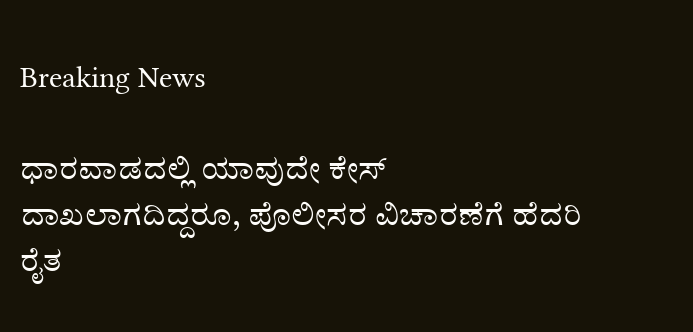Breaking News

ಧಾರವಾಡದಲ್ಲಿ ಯಾವುದೇ ಕೇಸ್ ದಾಖಲಾಗದಿದ್ದರೂ, ಪೊಲೀಸರ ವಿಚಾರಣೆಗೆ ಹೆದರಿ ರೈತ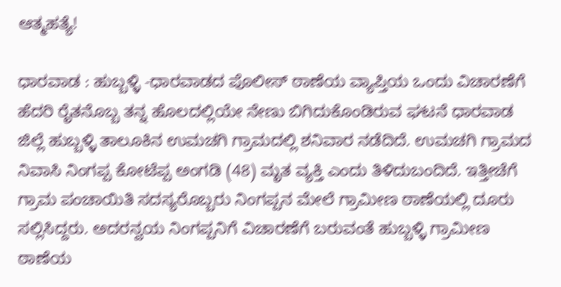ಆತ್ಮಹತ್ಯೆ!

ಧಾರವಾಡ : ಹುಬ್ಬಳ್ಳಿ -ಧಾರವಾಡದ ಪೊಲೀಸ್ ಠಾಣೆಯ ವ್ಯಾಪ್ತಿಯ ಒಂದು ವಿಚಾರಣೆಗೆ ಹೆದರಿ ರೈತನೊಬ್ಬ ತನ್ನ ಹೊಲದಲ್ಲಿಯೇ ನೇಣು ಬಿಗಿದುಕೊಂಡಿರುವ ಘಟನೆ ಧಾರವಾಡ ಜಿಲ್ಲೆ ಹುಬ್ಬಳ್ಳಿ ತಾಲೂಕಿನ ಉಮಚಗಿ ಗ್ರಾಮದಲ್ಲಿ ಶನಿವಾರ ನಡೆದಿದೆ. ಉಮಚಗಿ ಗ್ರಾಮದ ನಿವಾಸಿ ನಿಂಗಪ್ಪ ಕೋಟೆಪ್ಪ ಅಂಗಡಿ (48) ಮೃತ ವ್ಯಕ್ತಿ ಎಂದು ತಿಳಿದುಬಂದಿದೆ. ಇತ್ತೀಚೆಗೆ ಗ್ರಾಮ ಪಂಚಾಯಿತಿ ಸದಸ್ಯರೊಬ್ಬರು ನಿಂಗಪ್ಪನ ಮೇಲೆ ಗ್ರಾಮೀಣ ಠಾಣೆಯಲ್ಲಿ ದೂರು ಸಲ್ಲಿಸಿದ್ದರು. ಅದರನ್ವಯ ನಿಂಗಪ್ಪನಿಗೆ ವಿಚಾರಣೆಗೆ ಬರುವಂತೆ ಹುಬ್ಬಳ್ಳಿ ಗ್ರಾಮೀಣ ಠಾಣೆಯ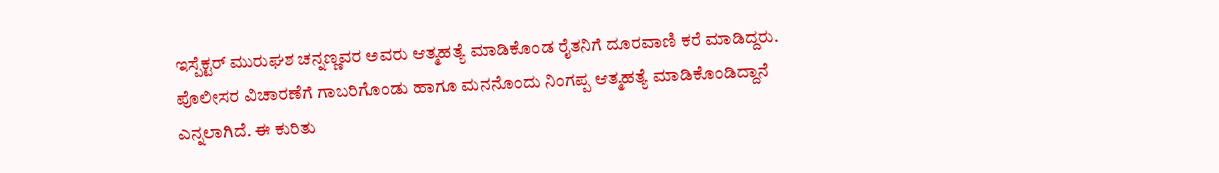ಇಸ್ಪೆಕ್ಟರ್ ಮುರುಘಶ ಚನ್ನಣ್ಣವರ ಅವರು ಆತ್ಮಹತ್ಯೆ ಮಾಡಿಕೊಂಡ ರೈತನಿಗೆ ದೂರವಾಣಿ ಕರೆ ಮಾಡಿದ್ದರು. ಪೊಲೀಸರ ವಿಚಾರಣೆಗೆ ಗಾಬರಿಗೊಂಡು ಹಾಗೂ ಮನನೊಂದು ನಿಂಗಪ್ಪ ಆತ್ಮಹತ್ಯೆ ಮಾಡಿಕೊಂಡಿದ್ದಾನೆ ಎನ್ನಲಾಗಿದೆ. ಈ ಕುರಿತು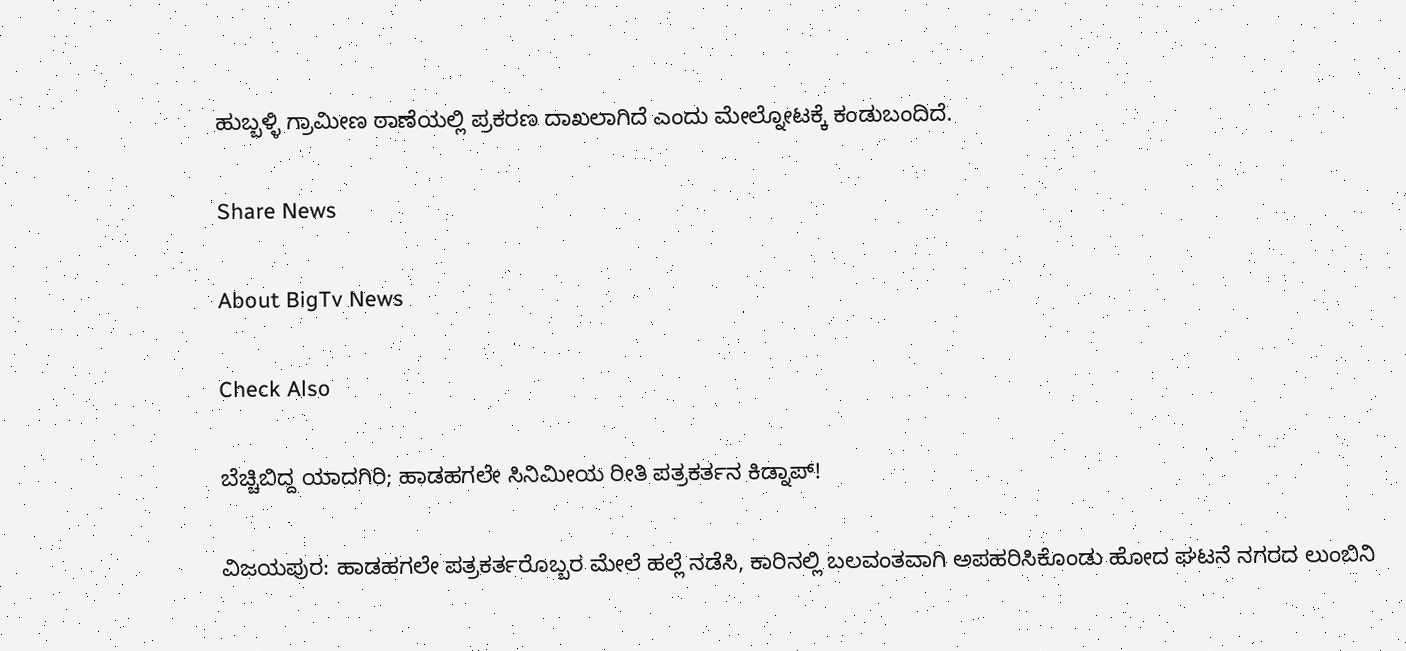ಹುಬ್ಬಳ್ಳಿ ಗ್ರಾಮೀಣ ಠಾಣೆಯಲ್ಲಿ ಪ್ರಕರಣ ದಾಖಲಾಗಿದೆ ಎಂದು ಮೇಲ್ನೋಟಕ್ಕೆ ಕಂಡುಬಂದಿದೆ.

Share News

About BigTv News

Check Also

ಬೆಚ್ಚಿಬಿದ್ದ ಯಾದಗಿರಿ; ಹಾಡಹಗಲೇ ಸಿನಿಮೀಯ ರೀತಿ ಪತ್ರಕರ್ತನ ಕಿಡ್ನಾಪ್!

ವಿಜಯಪುರ: ಹಾಡಹಗಲೇ ಪತ್ರಕರ್ತರೊಬ್ಬರ ಮೇಲೆ ಹಲ್ಲೆ ನಡೆಸಿ, ಕಾರಿನಲ್ಲಿ ಬಲವಂತವಾಗಿ ಅಪಹರಿಸಿಕೊಂಡು ಹೋದ ಘಟನೆ ನಗರದ ಲುಂಬಿನಿ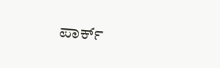ಪಾರ್ಕ್‌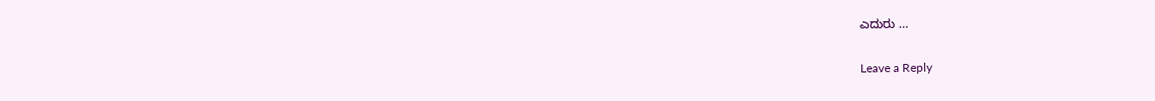ಎದುರು …

Leave a Reply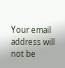Your email address will not be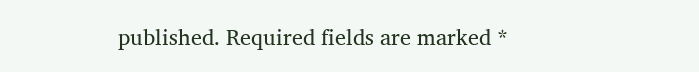published. Required fields are marked *